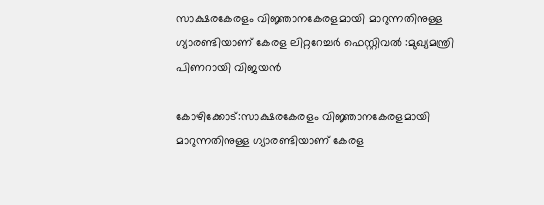സാക്ഷരകേരളം വിജ്ഞാനകേരളമായി മാറുന്നതിനുള്ള ഗ്യാരണ്ടിയാണ് കേരള ലിറ്ററേച്ചർ ഫെസ്റ്റിവൽ :മുഖ്യമന്ത്രി പിണറായി വിജയൻ

കോഴിക്കോട്:സാക്ഷരകേരളം വിജ്ഞാനകേരളമായി മാറുന്നതിനുള്ള ഗ്യാരണ്ടിയാണ് കേരള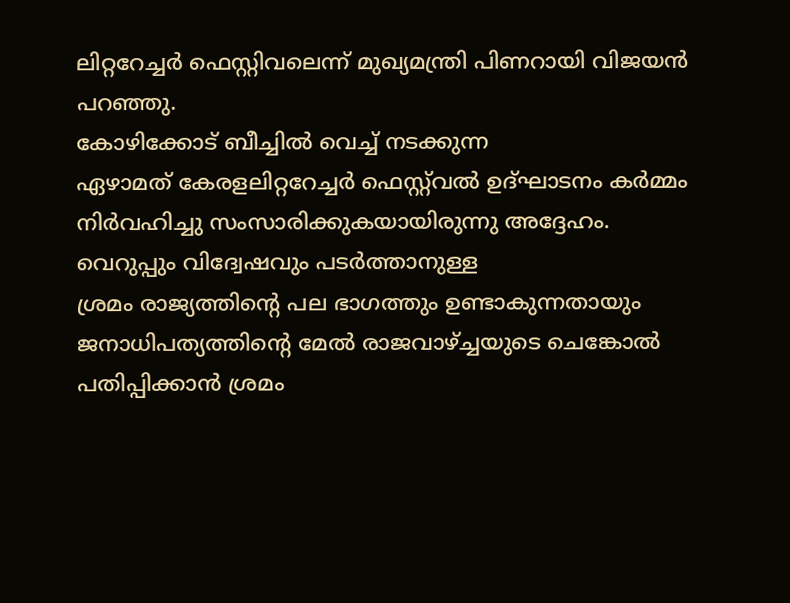ലിറ്ററേച്ചർ ഫെസ്റ്റിവലെന്ന് മുഖ്യമന്ത്രി പിണറായി വിജയൻ പറഞ്ഞു.
കോഴിക്കോട് ബീച്ചിൽ വെച്ച് നടക്കുന്ന
ഏഴാമത് കേരളലിറ്ററേച്ചർ ഫെസ്റ്റ്‌വൽ ഉദ്ഘാടനം കർമ്മം നിർവഹിച്ചു സംസാരിക്കുകയായിരുന്നു അദ്ദേഹം.
വെറുപ്പും വിദ്വേഷവും പടർത്താനുള്ള
ശ്രമം രാജ്യത്തിന്റെ പല ഭാഗത്തും ഉണ്ടാകുന്നതായും ജനാധിപത്യത്തിന്റെ മേൽ രാജവാഴ്ച്ചയുടെ ചെങ്കോൽ
പതിപ്പിക്കാൻ ശ്രമം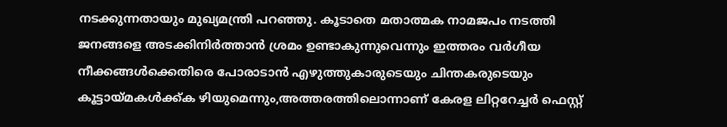നടക്കുന്നതായും മുഖ്യമന്ത്രി പറഞ്ഞു. കൂടാതെ മതാത്മക നാമജപം നടത്തി ജനങ്ങളെ അടക്കിനിർത്താൻ ശ്രമം ഉണ്ടാകുന്നുവെന്നും ഇത്തരം വർഗീയ നീക്കങ്ങൾക്കെതിരെ പോരാടാൻ എഴുത്തുകാരുടെയും ചിന്തകരുടെയും കൂട്ടായ്മകൾക്ക്ക ഴിയുമെന്നും,അത്തരത്തിലൊന്നാണ് കേരള ലിറ്ററേച്ചർ ഫെസ്റ്റ്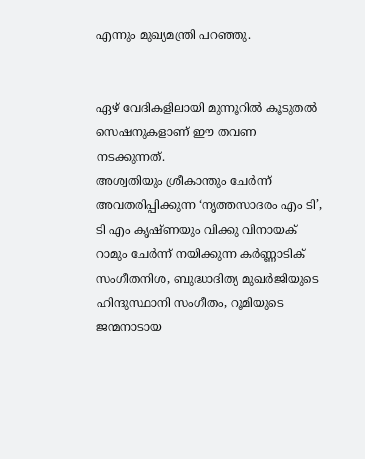എന്നും മുഖ്യമന്ത്രി പറഞ്ഞു.


ഏഴ് വേദികളിലായി മുന്നൂറിൽ കൂടുതൽ സെഷനുകളാണ് ഈ തവണ നടക്കുന്നത്.
അശ്വതിയും ശ്രീകാന്തും ചേര്‍ന്ന് അവതരിപ്പിക്കുന്ന ‘നൃത്തസാദരം എം ടി’, ടി എം കൃഷ്ണയും വിക്കു വിനായക് റാമും ചേർന്ന് നയിക്കുന്ന കര്‍ണ്ണാടിക് സംഗീതനിശ, ബുദ്ധാദിത്യ മുഖർജിയുടെ ഹിന്ദുസ്ഥാനി സംഗീതം, റൂമിയുടെ ജന്മനാടായ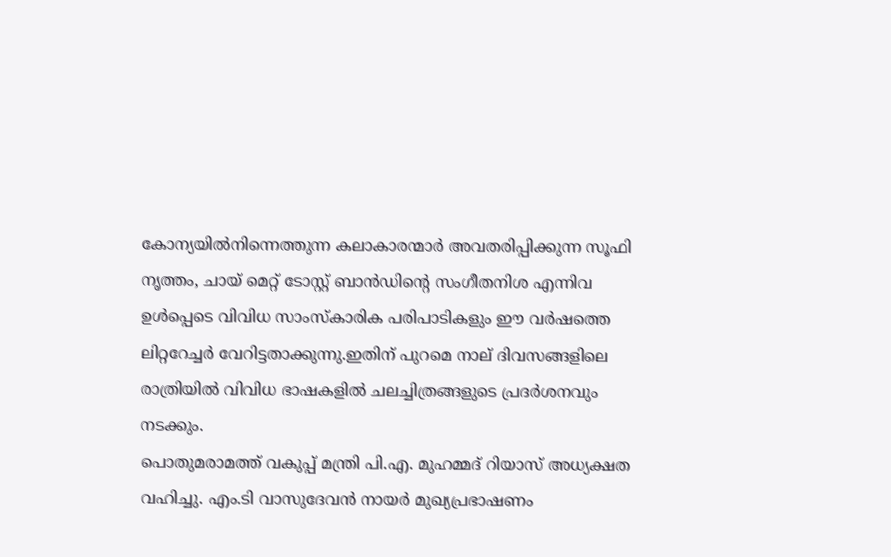കോന്യയിൽനിന്നെത്തുന്ന കലാകാരന്മാർ അവതരിപ്പിക്കുന്ന സൂഫി നൃത്തം, ചായ് മെറ്റ് ടോസ്റ്റ് ബാൻഡിന്റെ സംഗീതനിശ എന്നിവ ഉള്‍പ്പെടെ വിവിധ സാംസ്കാരിക പരിപാടികളും ഈ വർഷത്തെ ലിറ്ററേച്ചർ വേറിട്ടതാക്കുന്നു.ഇതിന് പുറമെ നാല് ദിവസങ്ങളിലെ രാത്രിയിൽ വിവിധ ഭാഷകളിൽ ചലച്ചിത്രങ്ങളുടെ പ്രദര്‍ശനവും നടക്കും.
പൊതുമരാമത്ത് വകുപ്പ് മന്ത്രി പി.എ. മുഹമ്മദ് റിയാസ് അധ്യക്ഷത വഹിച്ചു. എം.ടി വാസുദേവൻ നായർ മുഖ്യപ്രഭാഷണം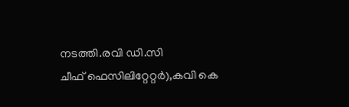നടത്തി.രവി ഡി.സി
ചീഫ് ഫെസിലിറ്റേറ്റർ),കവി കെ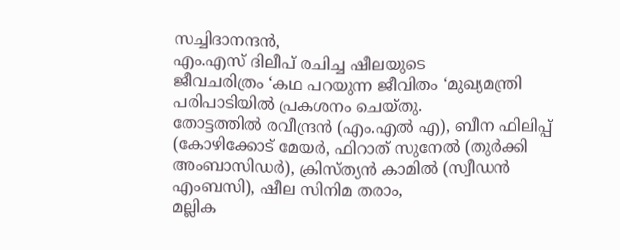സച്ചിദാനന്ദന്‍,
എം.എസ് ദിലീപ് രചിച്ച ഷീലയുടെ
ജീവചരിത്രം ‘കഥ പറയുന്ന ജീവിതം ‘മുഖ്യമന്ത്രി പരിപാടിയിൽ പ്രകശനം ചെയ്തു.
തോട്ടത്തിൽ രവീന്ദ്രൻ (എം.എൽ എ), ബീന ഫിലിപ്പ് (കോഴിക്കോട് മേയർ, ഫിറാത് സുനേൽ (തുർക്കി അംബാസിഡർ), ക്രിസ്ത്യൻ കാമിൽ (സ്വീഡൻ എംബസി), ഷീല സിനിമ തരാം,
മല്ലിക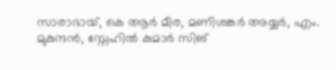സാരാഭായ്, കെ ആർ മീര, മണിശങ്കർ അയ്യർ, എം. മുകുന്ദൻ, സ്നേഹിൽ കുമാർ സിങ്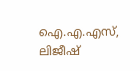ഐ.എ.എസ്, ലിജീഷ്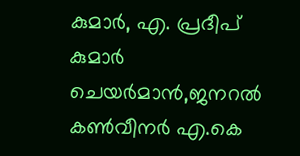കുമാർ, എ. പ്രദീപ് കുമാർ ചെയര്‍മാന്‍,ജനറല്‍ കണ്‍വീനര്‍ എ.കെ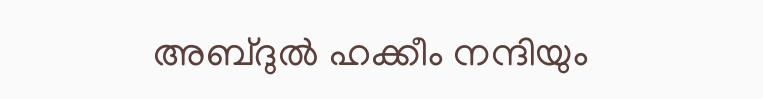അബ്ദുല്‍ ഹക്കീം നന്ദിയും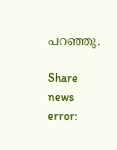പറഞ്ഞു.

Share news
error: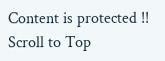Content is protected !!
Scroll to Top